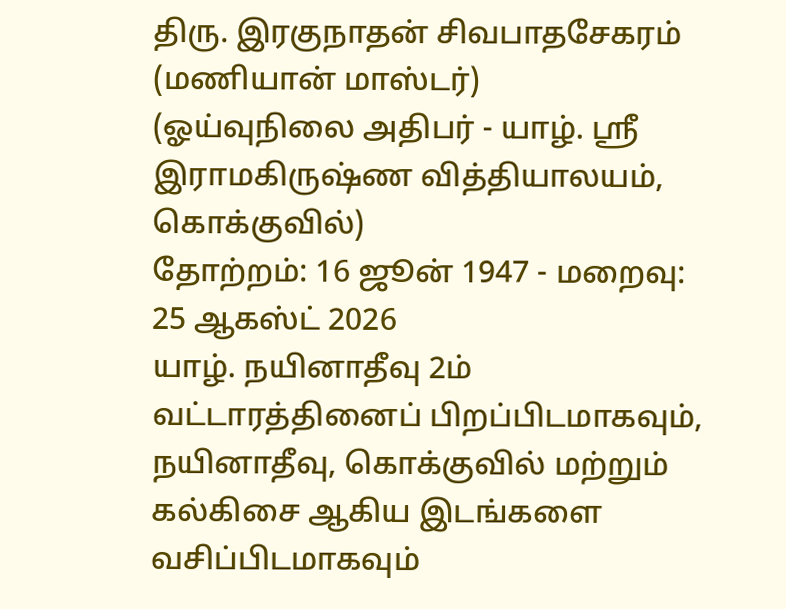திரு. இரகுநாதன் சிவபாதசேகரம் (மணியான் மாஸ்டர்)
(ஓய்வுநிலை அதிபர் - யாழ். ஸ்ரீ இராமகிருஷ்ண வித்தியாலயம், கொக்குவில்)
தோற்றம்: 16 ஜூன் 1947 - மறைவு: 25 ஆகஸ்ட் 2026
யாழ். நயினாதீவு 2ம் வட்டாரத்தினைப் பிறப்பிடமாகவும், நயினாதீவு, கொக்குவில் மற்றும் கல்கிசை ஆகிய இடங்களை வசிப்பிடமாகவும்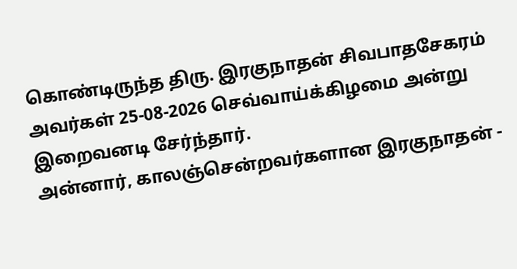கொண்டிருந்த திரு. இரகுநாதன் சிவபாதசேகரம் அவர்கள் 25-08-2026 செவ்வாய்க்கிழமை அன்று இறைவனடி சேர்ந்தார்.
அன்னார், காலஞ்சென்றவர்களான இரகுநாதன் -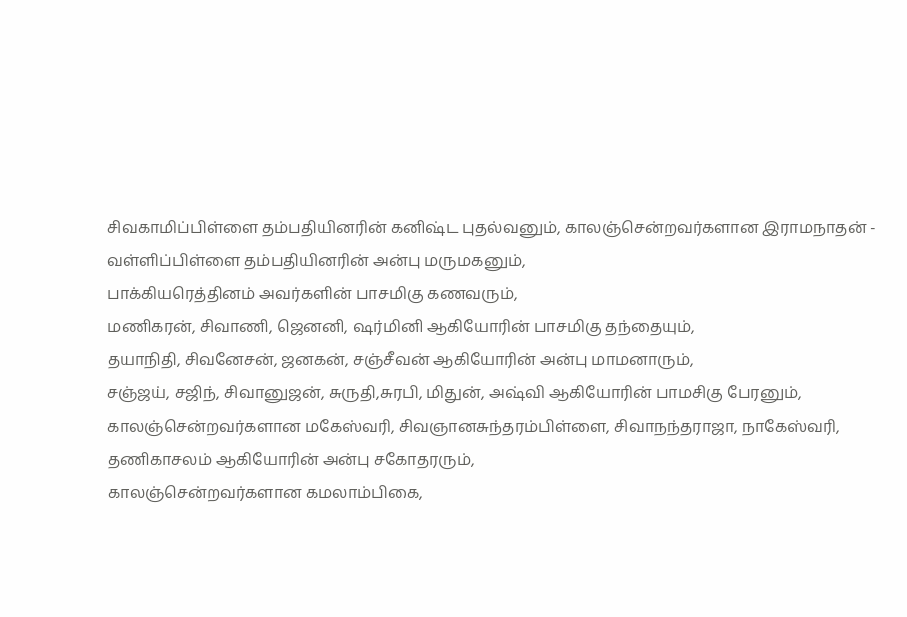சிவகாமிப்பிள்ளை தம்பதியினரின் கனிஷ்ட புதல்வனும், காலஞ்சென்றவர்களான இராமநாதன் - வள்ளிப்பிள்ளை தம்பதியினரின் அன்பு மருமகனும்,
பாக்கியரெத்தினம் அவர்களின் பாசமிகு கணவரும்,
மணிகரன், சிவாணி, ஜெனனி, ஷர்மினி ஆகியோரின் பாசமிகு தந்தையும்,
தயாநிதி, சிவனேசன், ஜனகன், சஞ்சீவன் ஆகியோரின் அன்பு மாமனாரும்,
சஞ்ஜய், சஜிந், சிவானுஜன், சுருதி,சுரபி, மிதுன், அஷ்வி ஆகியோரின் பாமசிகு பேரனும்,
காலஞ்சென்றவர்களான மகேஸ்வரி, சிவஞானசுந்தரம்பிள்ளை, சிவாநந்தராஜா, நாகேஸ்வரி, தணிகாசலம் ஆகியோரின் அன்பு சகோதரரும்,
காலஞ்சென்றவர்களான கமலாம்பிகை,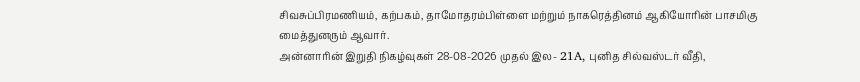சிவசுப்பிரமணியம், கற்பகம், தாமோதரம்பிள்ளை மற்றும் நாகரெத்தினம் ஆகியோரின் பாசமிகு மைத்துனரும் ஆவார்.
அன்னாரின் இறுதி நிகழ்வுகள் 28-08-2026 முதல் இல- 21A, புனித சில்வஸ்டர் வீதி,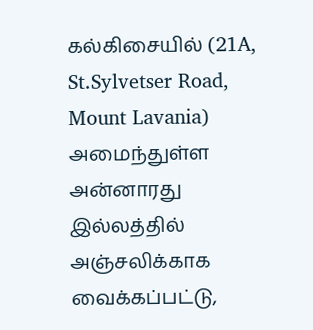கல்கிசையில் (21A, St.Sylvetser Road, Mount Lavania) அமைந்துள்ள அன்னாரது இல்லத்தில் அஞ்சலிக்காக வைக்கப்பட்டு,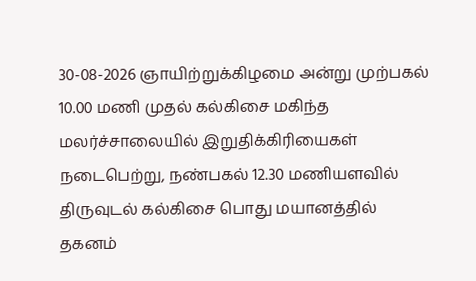30-08-2026 ஞாயிற்றுக்கிழமை அன்று முற்பகல் 10.00 மணி முதல் கல்கிசை மகிந்த மலர்ச்சாலையில் இறுதிக்கிரியைகள் நடைபெற்று, நண்பகல் 12.30 மணியளவில் திருவுடல் கல்கிசை பொது மயானத்தில் தகனம்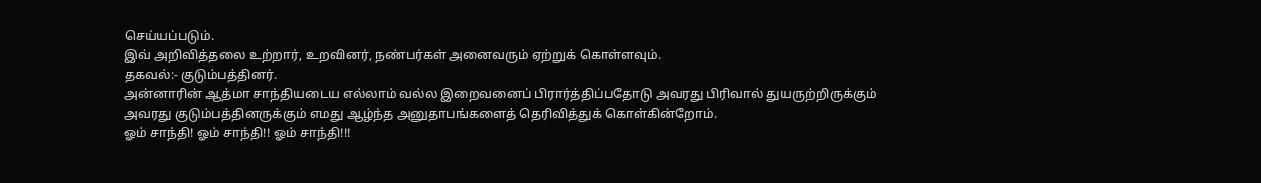செய்யப்படும்.
இவ் அறிவித்தலை உற்றார், உறவினர், நண்பர்கள் அனைவரும் ஏற்றுக் கொள்ளவும்.
தகவல்:- குடும்பத்தினர்.
அன்னாரின் ஆத்மா சாந்தியடைய எல்லாம் வல்ல இறைவனைப் பிரார்த்திப்பதோடு அவரது பிரிவால் துயருற்றிருக்கும் அவரது குடும்பத்தினருக்கும் எமது ஆழ்ந்த அனுதாபங்களைத் தெரிவித்துக் கொள்கின்றோம்.
ஓம் சாந்தி! ஓம் சாந்தி!! ஓம் சாந்தி!!!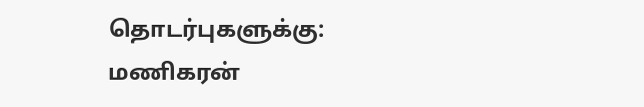தொடர்புகளுக்கு:
மணிகரன்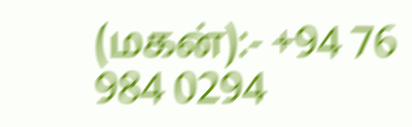(மகன்):- +94 76 984 0294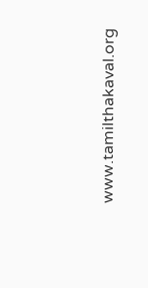www.tamilthakaval.org